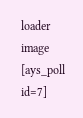loader image
[ays_poll id=7]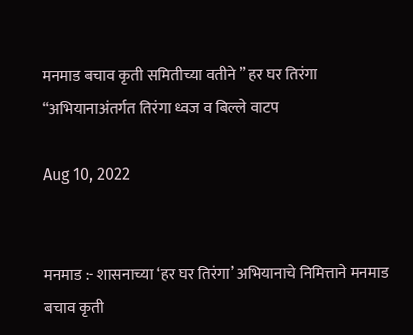मनमाड बचाव कृती समितीच्या वतीने ” हर घर तिरंगा “अभियानाअंतर्गत तिरंगा ध्वज व बिल्ले वाटप

Aug 10, 2022


मनमाड :- शासनाच्या ‘हर घर तिरंगा’ अभियानाचे निमित्ताने मनमाड बचाव कृती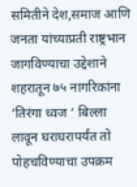समितीने देश,समाज आणि जनता यांच्याप्रती राष्ट्रभान जागविण्याचा उद्देशाने शहरातून ७५ नागरिकांना ‘तिरंगा ध्वज ‘ बिल्ला लावून घराघरापर्यंत तो पोहचविण्याचा उपक्रम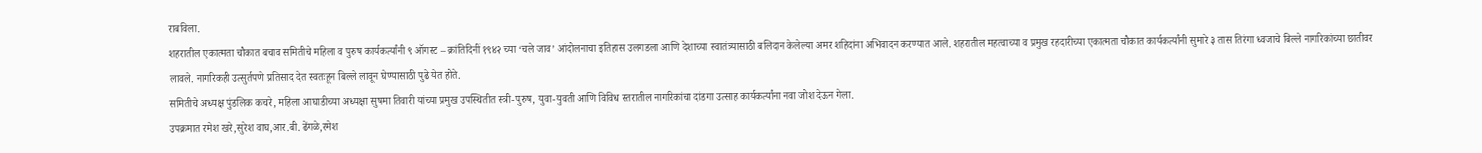राबविला.
शहरातील एकात्मता चौकात बचाव समितीचे महिला व पुरुष कार्यकर्त्यांनी ९ ऑगस्ट – क्रांतिदिनीं १९४२ च्या ‘चले जाव’ आंदोलनाचा इतिहास उलगडला आणि देशाच्या स्वातंत्र्यासाठी बलिदान केलेल्या अमर शहिदांना अभिवादन करण्यात आले. शहरातील महत्वाच्या व प्रमुख रहदारीच्या एकात्मता चौकात कार्यकर्त्यांनी सुमारे ३ तास तिरंगा ध्वजाचे बिल्ले नागरिकांच्या छातीवर लावले. नागरिकही उत्सुर्तपणे प्रतिसाद देत स्वतःहून बिल्ले लावून घेण्यासाठी पुढे येत होते.
समितीचे अध्यक्ष पुंडलिक कचरे, महिला आघाडीच्या अध्यक्षा सुषमा तिवारी यांच्या प्रमुख उपस्थितीत स्त्री-पुरुष, युवा-युवती आणि विविध स्तरातील नागरिकांचा दांडगा उत्साह कार्यकर्त्यांना नवा जोश देऊन गेला.
उपक्रमात रमेश खरे,सुरेश वाघ,आर.बी. ढेंगळे,रमेश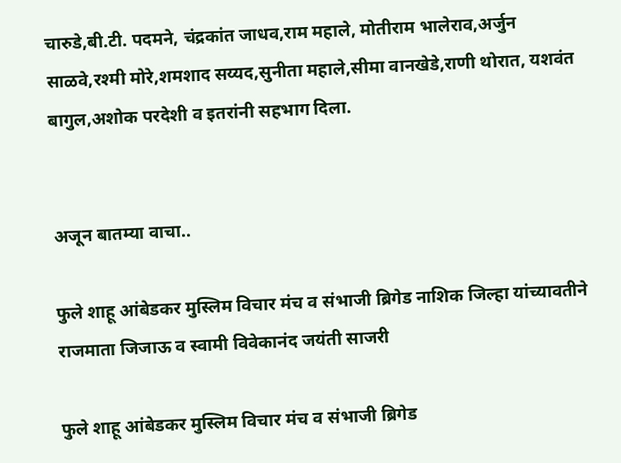चारुडे,बी.टी. पदमने, चंद्रकांत जाधव,राम महाले, मोतीराम भालेराव,अर्जुन साळवे,रश्मी मोरे,शमशाद सय्यद,सुनीता महाले,सीमा वानखेडे,राणी थोरात, यशवंत बागुल,अशोक परदेशी व इतरांनी सहभाग दिला.


अजून बातम्या वाचा..

फुले शाहू आंबेडकर मुस्लिम विचार मंच व संभाजी ब्रिगेड नाशिक जिल्हा यांच्यावतीने राजमाता जिजाऊ व स्वामी विवेकानंद जयंती साजरी

फुले शाहू आंबेडकर मुस्लिम विचार मंच व संभाजी ब्रिगेड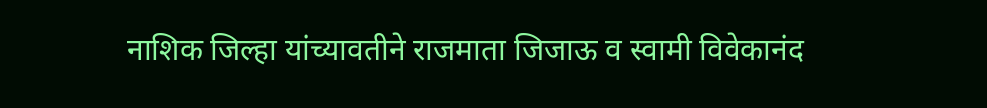नाशिक जिल्हा यांच्यावतीने राजमाता जिजाऊ व स्वामी विवेकानंद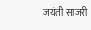जयंती साजरी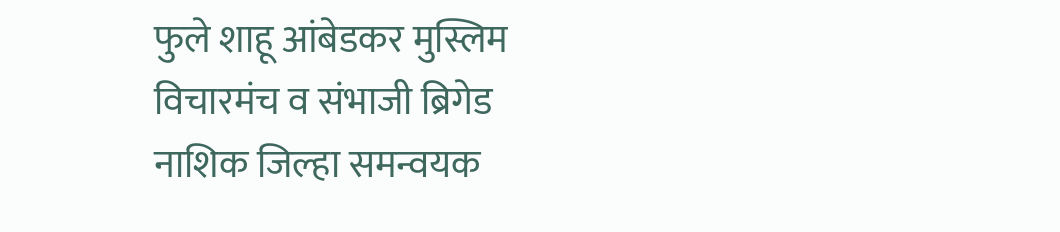फुले शाहू आंबेडकर मुस्लिम विचारमंच व संभाजी ब्रिगेड नाशिक जिल्हा समन्वयक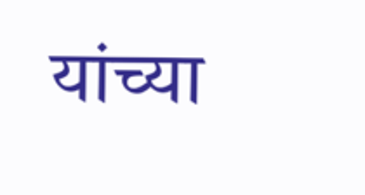यांच्या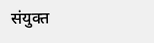संयुक्त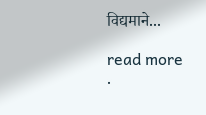विद्यमाने...

read more
.